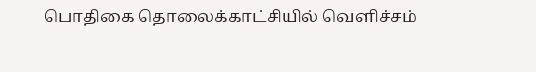பொதிகை தொலைக்காட்சியில் வெளிச்சம்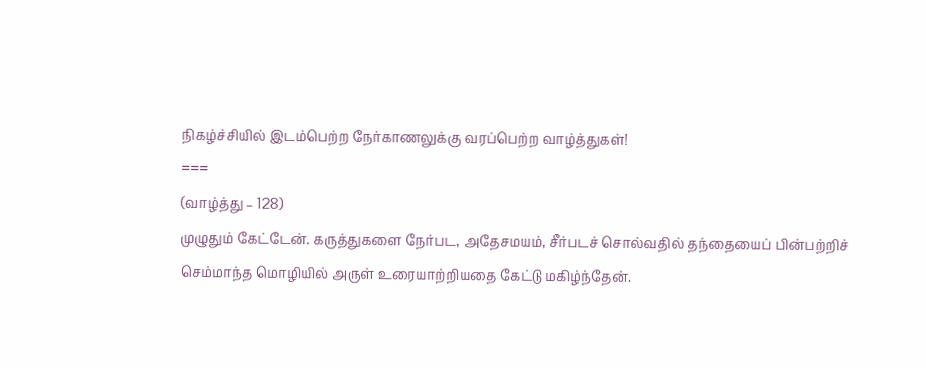நிகழ்ச்சியில் இடம்பெற்ற நேர்காணலுக்கு வரப்பெற்ற வாழ்த்துகள்!
===
(வாழ்த்து – 128)
முழுதும் கேட்டேன். கருத்துகளை நேர்பட, அதேசமயம், சீர்படச் சொல்வதில் தந்தையைப் பின்பற்றிச் செம்மாந்த மொழியில் அருள் உரையாற்றியதை கேட்டு மகிழ்ந்தேன்.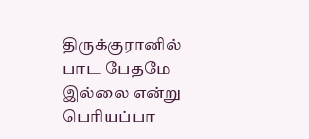திருக்குரானில் பாட பேதமே இல்லை என்று பெரியப்பா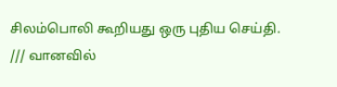சிலம்பொலி கூறியது ஒரு புதிய செய்தி.
/// வானவில்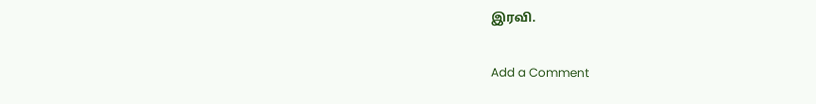இரவி.

Add a Comment